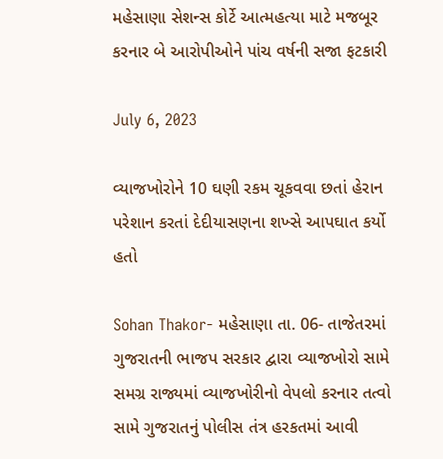મહેસાણા સેશન્સ કોર્ટે આત્મહત્યા માટે મજબૂર કરનાર બે આરોપીઓને પાંચ વર્ષની સજા ફટકારી

July 6, 2023

વ્યાજખોરોને 10 ઘણી રકમ ચૂકવવા છતાં હેરાન પરેશાન કરતાં દેદીયાસણના શખ્સે આપઘાત કર્યો હતો

Sohan Thakor- મહેસાણા તા. 06- તાજેતરમાં ગુજરાતની ભાજપ સરકાર દ્વારા વ્યાજખોરો સામે સમગ્ર રાજ્યમાં વ્યાજખોરીનો વેપલો કરનાર તત્વો સામે ગુજરાતનું પોલીસ તંત્ર હરકતમાં આવી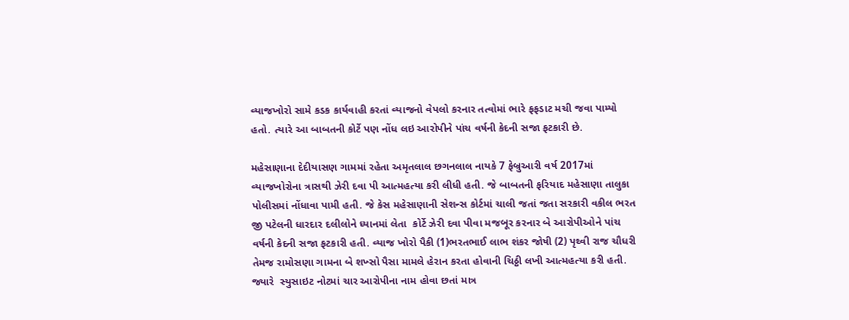વ્યાજખોરો સામે કડક કાર્યવાહી કરતાં વ્યાજનો વેપલો કરનાર તત્વોમાં ભારે ફફડાટ મચી જવા પામ્યો હતો. ત્યારે આ બાબતની કોર્ટે પણ નોંધ લઇ આરોપીને પાંચ વર્ષની કેદની સજા ફટકારી છે.

મહેસાણાના દેદીયાસણ ગામમાં રહેતા અમૃતલાલ છગનલાલ નાયકે 7 ફેબ્રુઆરી વર્ષ 2017માં વ્યાજખોરોના ત્રાસથી ઝેરી દવા પી આત્મહત્યા કરી લીધી હતી. જે બાબતની ફરિયાદ મહેસાણા તાલુકા પોલીસમાં નોંધાવા પામી હતી. જે કેસ મહેસાણાની સેશન્સ કોર્ટમાં ચાલી જતાં જતા સરકારી વકીલ ભરત જી પટેલની ધારદાર દલીલોને ધ્યાનમાં લેતા  કોર્ટે ઝેરી દવા પીવા મજબૂર કરનાર બે આરોપીઓને પાંચ વર્ષની કેદની સજા ફટકારી હતી. વ્યાજ ખોરો પૈકી (1)ભરતભાઈ લાભ શંકર જોષી (2) પૃથ્વી રાજ ચૌધરી તેમજ રામોસણા ગામના બે શખ્સો પૈસા મામલે હેરાન કરતા હોવાની ચિઠ્ઠી લખી આત્મહત્યા કરી હતી.  જ્યારે  સ્યુસાઇટ નોટમાં ચાર આરોપીના નામ હોવા છતાં માત્ર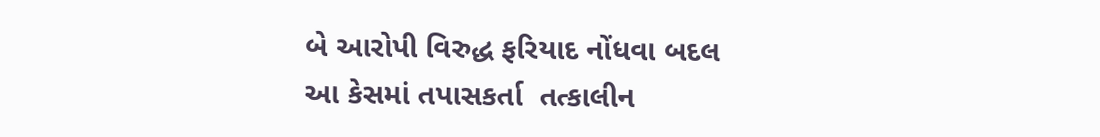બે આરોપી વિરુદ્ધ ફરિયાદ નોંધવા બદલ આ કેસમાં તપાસકર્તા  તત્કાલીન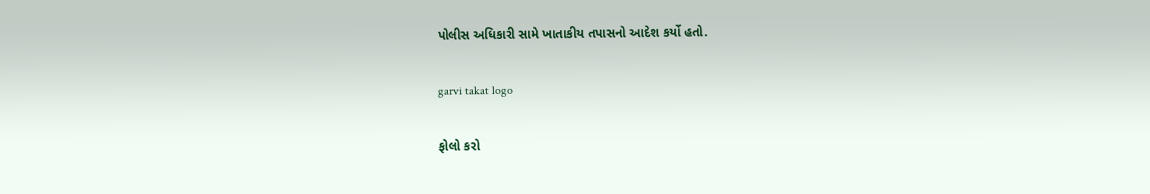પોલીસ અધિકારી સામે ખાતાકીય તપાસનો આદેશ કર્યો હતો.

garvi takat logo

ફોલો કરો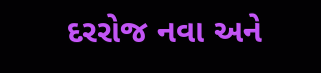દરરોજ નવા અને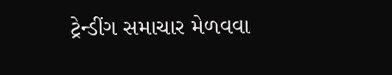ટ્રેન્ડીંગ સમાચાર મેળવવા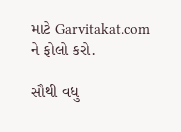માટે Garvitakat.com ને ફોલો કરો.

સૌથી વધુ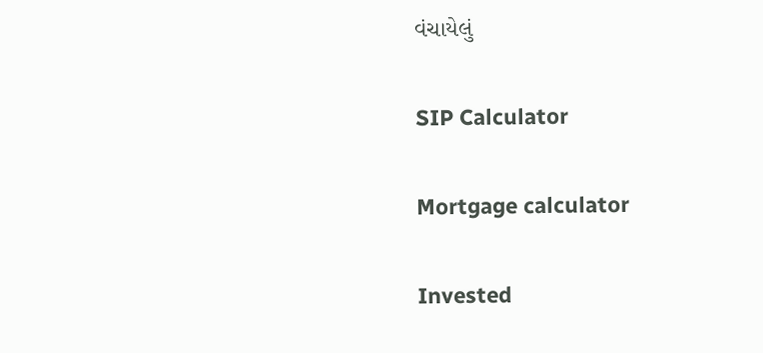વંચાયેલું

SIP Calculator

Mortgage calculator

Invested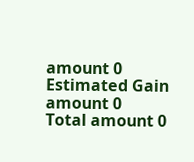amount 0
Estimated Gain amount 0
Total amount 0